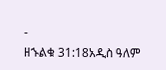-
ዘኁልቁ 31:18አዲስ ዓለም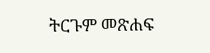ትርጉም መጽሐፍ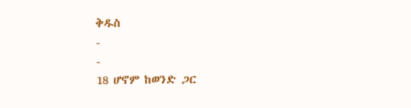ቅዱስ
-
-
18 ሆኖም ከወንድ ጋር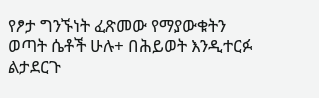የፆታ ግንኙነት ፈጽመው የማያውቁትን ወጣት ሴቶች ሁሉ+ በሕይወት እንዲተርፉ ልታደርጉ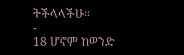ትችላላችሁ።
-
18 ሆኖም ከወንድ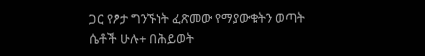ጋር የፆታ ግንኙነት ፈጽመው የማያውቁትን ወጣት ሴቶች ሁሉ+ በሕይወት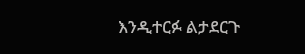እንዲተርፉ ልታደርጉ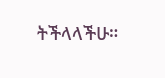ትችላላችሁ።